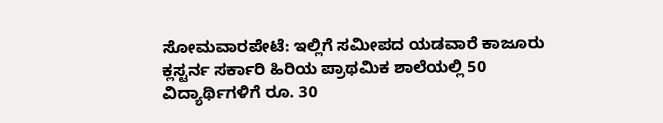ಸೋಮವಾರಪೇಟೆ: ಇಲ್ಲಿಗೆ ಸಮೀಪದ ಯಡವಾರೆ ಕಾಜೂರು ಕ್ಲಸ್ಟರ್ನ ಸರ್ಕಾರಿ ಹಿರಿಯ ಪ್ರಾಥಮಿಕ ಶಾಲೆಯಲ್ಲಿ 50 ವಿದ್ಯಾರ್ಥಿಗಳಿಗೆ ರೂ. 30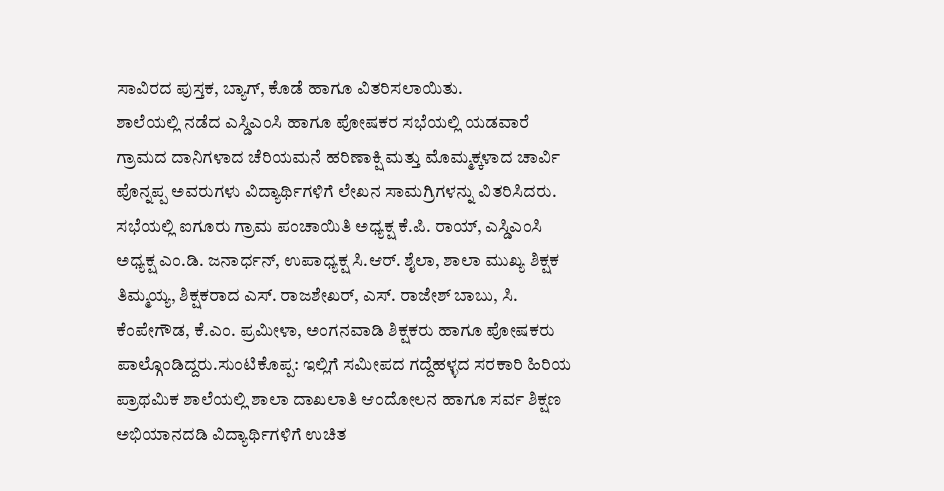ಸಾವಿರದ ಪುಸ್ತಕ, ಬ್ಯಾಗ್, ಕೊಡೆ ಹಾಗೂ ವಿತರಿಸಲಾಯಿತು.
ಶಾಲೆಯಲ್ಲಿ ನಡೆದ ಎಸ್ಡಿಎಂಸಿ ಹಾಗೂ ಪೋಷಕರ ಸಭೆಯಲ್ಲಿ ಯಡವಾರೆ ಗ್ರಾಮದ ದಾನಿಗಳಾದ ಚೆರಿಯಮನೆ ಹರಿಣಾಕ್ಷಿ ಮತ್ತು ಮೊಮ್ಮಕ್ಕಳಾದ ಚಾರ್ವಿ ಪೊನ್ನಪ್ಪ ಅವರುಗಳು ವಿದ್ಯಾರ್ಥಿಗಳಿಗೆ ಲೇಖನ ಸಾಮಗ್ರಿಗಳನ್ನು ವಿತರಿಸಿದರು.
ಸಭೆಯಲ್ಲಿ ಐಗೂರು ಗ್ರಾಮ ಪಂಚಾಯಿತಿ ಅಧ್ಯಕ್ಷ ಕೆ.ಪಿ. ರಾಯ್, ಎಸ್ಡಿಎಂಸಿ ಅಧ್ಯಕ್ಷ ಎಂ.ಡಿ. ಜನಾರ್ಧನ್, ಉಪಾಧ್ಯಕ್ಷ ಸಿ.ಆರ್. ಶೈಲಾ, ಶಾಲಾ ಮುಖ್ಯ ಶಿಕ್ಷಕ ತಿಮ್ಮಯ್ಯ, ಶಿಕ್ಷಕರಾದ ಎಸ್. ರಾಜಶೇಖರ್, ಎಸ್. ರಾಜೇಶ್ ಬಾಬು, ಸಿ. ಕೆಂಪೇಗೌಡ, ಕೆ.ಎಂ. ಪ್ರಮೀಳಾ, ಅಂಗನವಾಡಿ ಶಿಕ್ಷಕರು ಹಾಗೂ ಪೋಷಕರು ಪಾಲ್ಗೊಂಡಿದ್ದರು.ಸುಂಟಿಕೊಪ್ಪ: ಇಲ್ಲಿಗೆ ಸಮೀಪದ ಗದ್ದೆಹಳ್ಳದ ಸರಕಾರಿ ಹಿರಿಯ ಪ್ರಾಥಮಿಕ ಶಾಲೆಯಲ್ಲಿ ಶಾಲಾ ದಾಖಲಾತಿ ಆಂದೋಲನ ಹಾಗೂ ಸರ್ವ ಶಿಕ್ಷಣ ಅಭಿಯಾನದಡಿ ವಿದ್ಯಾರ್ಥಿಗಳಿಗೆ ಉಚಿತ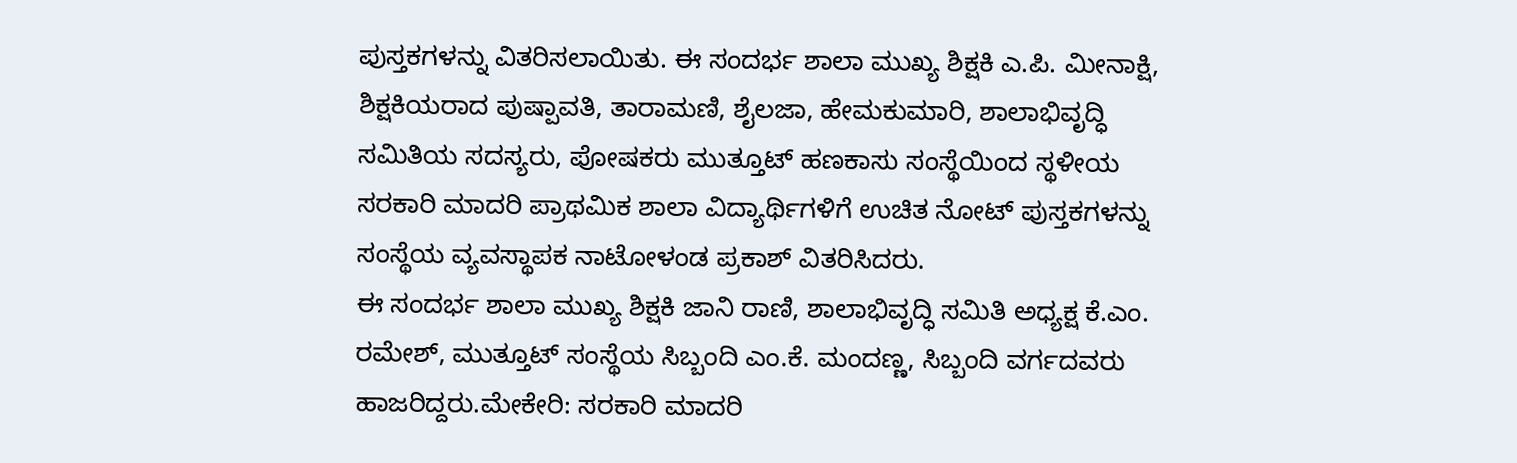ಪುಸ್ತಕಗಳನ್ನು ವಿತರಿಸಲಾಯಿತು. ಈ ಸಂದರ್ಭ ಶಾಲಾ ಮುಖ್ಯ ಶಿಕ್ಷಕಿ ಎ.ಪಿ. ಮೀನಾಕ್ಷಿ, ಶಿಕ್ಷಕಿಯರಾದ ಪುಷ್ಪಾವತಿ, ತಾರಾಮಣಿ, ಶೈಲಜಾ, ಹೇಮಕುಮಾರಿ, ಶಾಲಾಭಿವೃದ್ಧಿ ಸಮಿತಿಯ ಸದಸ್ಯರು, ಪೋಷಕರು ಮುತ್ತೂಟ್ ಹಣಕಾಸು ಸಂಸ್ಥೆಯಿಂದ ಸ್ಥಳೀಯ ಸರಕಾರಿ ಮಾದರಿ ಪ್ರಾಥಮಿಕ ಶಾಲಾ ವಿದ್ಯಾರ್ಥಿಗಳಿಗೆ ಉಚಿತ ನೋಟ್ ಪುಸ್ತಕಗಳನ್ನು ಸಂಸ್ಥೆಯ ವ್ಯವಸ್ಥಾಪಕ ನಾಟೋಳಂಡ ಪ್ರಕಾಶ್ ವಿತರಿಸಿದರು.
ಈ ಸಂದರ್ಭ ಶಾಲಾ ಮುಖ್ಯ ಶಿಕ್ಷಕಿ ಜಾನಿ ರಾಣಿ, ಶಾಲಾಭಿವೃದ್ಧಿ ಸಮಿತಿ ಅಧ್ಯಕ್ಷ ಕೆ.ಎಂ. ರಮೇಶ್, ಮುತ್ತೂಟ್ ಸಂಸ್ಥೆಯ ಸಿಬ್ಬಂದಿ ಎಂ.ಕೆ. ಮಂದಣ್ಣ, ಸಿಬ್ಬಂದಿ ವರ್ಗದವರು ಹಾಜರಿದ್ದರು.ಮೇಕೇರಿ: ಸರಕಾರಿ ಮಾದರಿ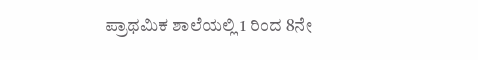ಪ್ರಾಥಮಿಕ ಶಾಲೆಯಲ್ಲಿ 1 ರಿಂದ 8ನೇ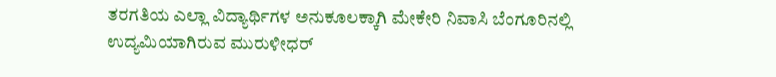ತರಗತಿಯ ಎಲ್ಲಾ ವಿದ್ಯಾರ್ಥಿಗಳ ಅನುಕೂಲಕ್ಕಾಗಿ ಮೇಕೇರಿ ನಿವಾಸಿ ಬೆಂಗೂರಿನಲ್ಲಿ ಉದ್ಯಮಿಯಾಗಿರುವ ಮುರುಳೀಧರ್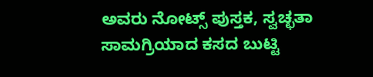ಅವರು ನೋಟ್ಸ್ ಪುಸ್ತಕ, ಸ್ವಚ್ಛತಾ ಸಾಮಗ್ರಿಯಾದ ಕಸದ ಬುಟ್ಟಿ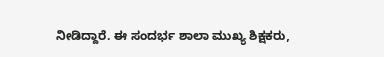ನೀಡಿದ್ದಾರೆ. ಈ ಸಂದರ್ಭ ಶಾಲಾ ಮುಖ್ಯ ಶಿಕ್ಷಕರು,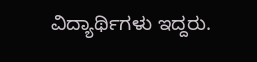ವಿದ್ಯಾರ್ಥಿಗಳು ಇದ್ದರು.